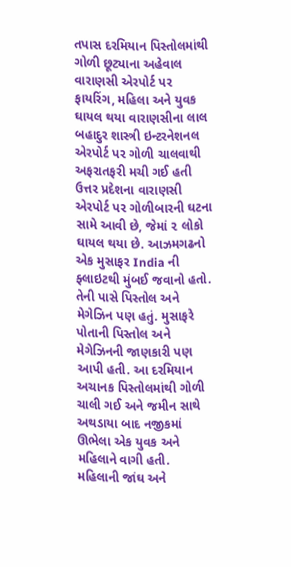તપાસ દરમિયાન પિસ્તોલમાંથી ગોળી છૂટ્યાના અહેવાલ વારાણસી એરપોર્ટ પર ફાયરિંગ, મહિલા અને યુવક ઘાયલ થયા વારાણસીના લાલ બહાદુર શાસ્ત્રી ઇન્ટરનેશનલ એરપોર્ટ પર ગોળી ચાલવાથી અફરાતફરી મચી ગઈ હતી ઉત્તર પ્રદેશના વારાણસી એરપોર્ટ પર ગોળીબારની ઘટના સામે આવી છે, જેમાં ૨ લોકો ઘાયલ થયા છે. આઝમગઢનો એક મુસાફર India ની ફ્લાઇટથી મુંબઈ જવાનો હતો. તેની પાસે પિસ્તોલ અને મેગેઝિન પણ હતું. મુસાફરે પોતાની પિસ્તોલ અને મેગેઝિનની જાણકારી પણ આપી હતી. આ દરમિયાન અચાનક પિસ્તોલમાંથી ગોળી ચાલી ગઈ અને જમીન સાથે અથડાયા બાદ નજીકમાં ઊભેલા એક યુવક અને મહિલાને વાગી હતી.
મહિલાની જાંઘ અને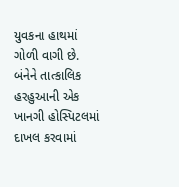યુવકના હાથમાં ગોળી વાગી છે. બંનેને તાત્કાલિક હરહુઆની એક ખાનગી હોસ્પિટલમાં દાખલ કરવામાં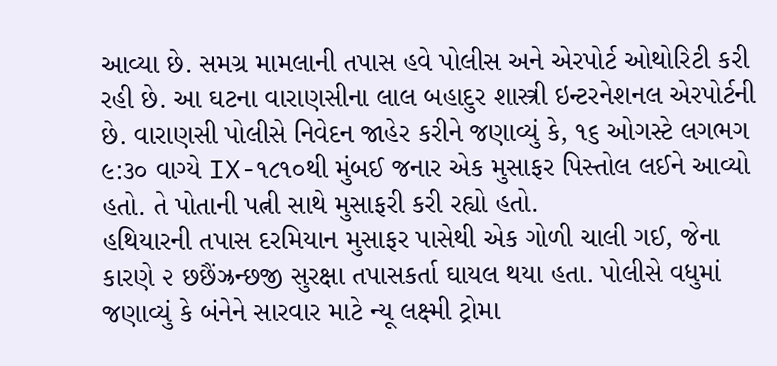આવ્યા છે. સમગ્ર મામલાની તપાસ હવે પોલીસ અને એરપોર્ટ ઓથોરિટી કરી રહી છે. આ ઘટના વારાણસીના લાલ બહાદુર શાસ્ત્રી ઇન્ટરનેશનલ એરપોર્ટની છે. વારાણસી પોલીસે નિવેદન જાહેર કરીને જણાવ્યું કે, ૧૬ ઓગસ્ટે લગભગ ૯:૩૦ વાગ્યે IX-૧૮૧૦થી મુંબઈ જનાર એક મુસાફર પિસ્તોલ લઈને આવ્યો હતો. તે પોતાની પત્ની સાથે મુસાફરી કરી રહ્યો હતો.
હથિયારની તપાસ દરમિયાન મુસાફર પાસેથી એક ગોળી ચાલી ગઈ, જેના કારણે ૨ છછૈંઝ્રન્છજી સુરક્ષા તપાસકર્તા ઘાયલ થયા હતા. પોલીસે વધુમાં જણાવ્યું કે બંનેને સારવાર માટે ન્યૂ લક્ષ્મી ટ્રોમા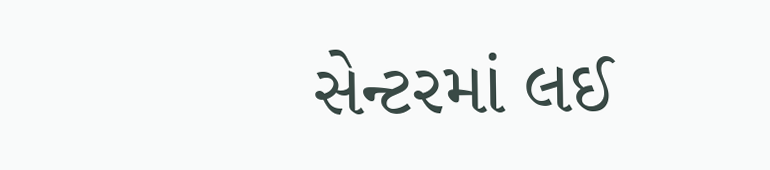સેન્ટરમાં લઈ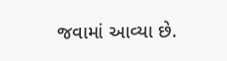જવામાં આવ્યા છે.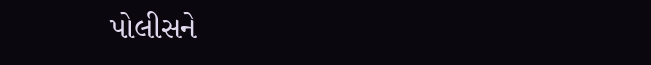પોલીસને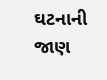ઘટનાની જાણ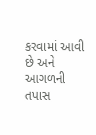કરવામાં આવી છે અને આગળની તપાસ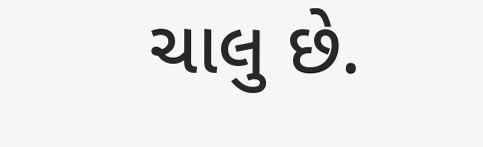ચાલુ છે.